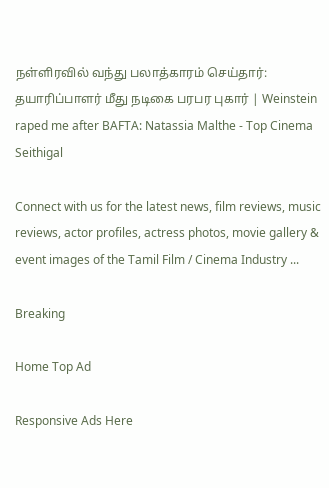நள்ளிரவில் வந்து பலாத்காரம் செய்தார்: தயாரிப்பாளர் மீது நடிகை பரபர புகார் | Weinstein raped me after BAFTA: Natassia Malthe - Top Cinema Seithigal

Connect with us for the latest news, film reviews, music reviews, actor profiles, actress photos, movie gallery & event images of the Tamil Film / Cinema Industry ...

Breaking

Home Top Ad

Responsive Ads Here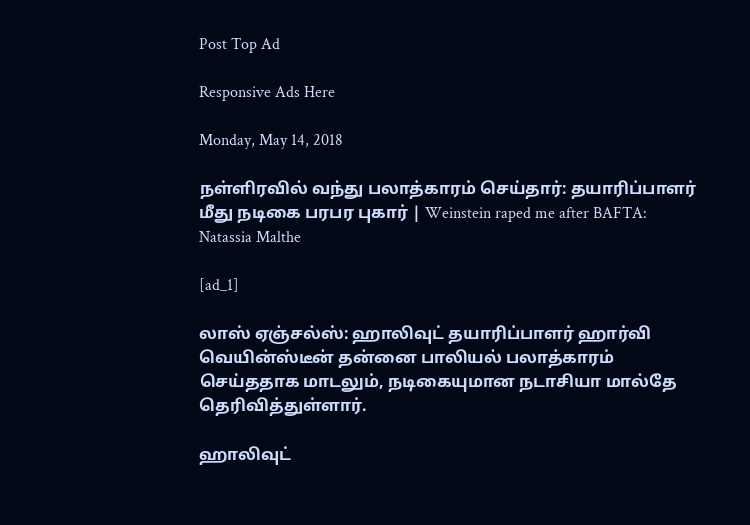Post Top Ad

Responsive Ads Here

Monday, May 14, 2018

நள்ளிரவில் வந்து பலாத்காரம் செய்தார்: தயாரிப்பாளர் மீது நடிகை பரபர புகார் | Weinstein raped me after BAFTA: Natassia Malthe

[ad_1]

லாஸ் ஏஞ்சல்ஸ்: ஹாலிவுட் தயாரிப்பாளர் ஹார்வி வெயின்ஸ்டீன் தன்னை பாலியல் பலாத்காரம் செய்ததாக மாடலும், நடிகையுமான நடாசியா மால்தே தெரிவித்துள்ளார்.

ஹாலிவுட்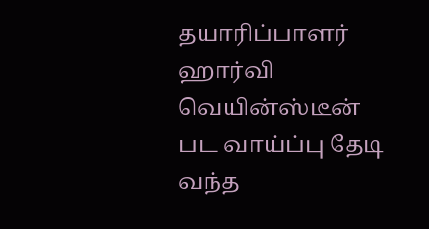தயாரிப்பாளர் ஹார்வி வெயின்ஸ்டீன் பட வாய்ப்பு தேடி வந்த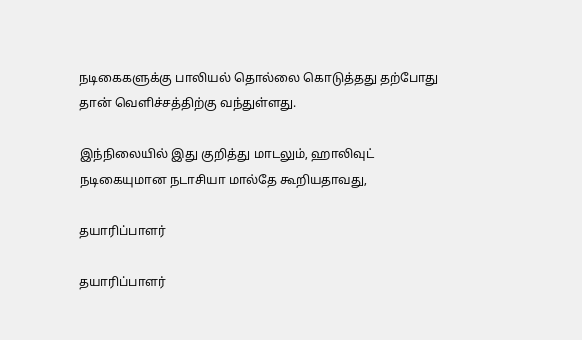நடிகைகளுக்கு பாலியல் தொல்லை கொடுத்தது தற்போது தான் வெளிச்சத்திற்கு வந்துள்ளது.

இந்நிலையில் இது குறித்து மாடலும், ஹாலிவுட் நடிகையுமான நடாசியா மால்தே கூறியதாவது,

தயாரிப்பாளர்

தயாரிப்பாளர்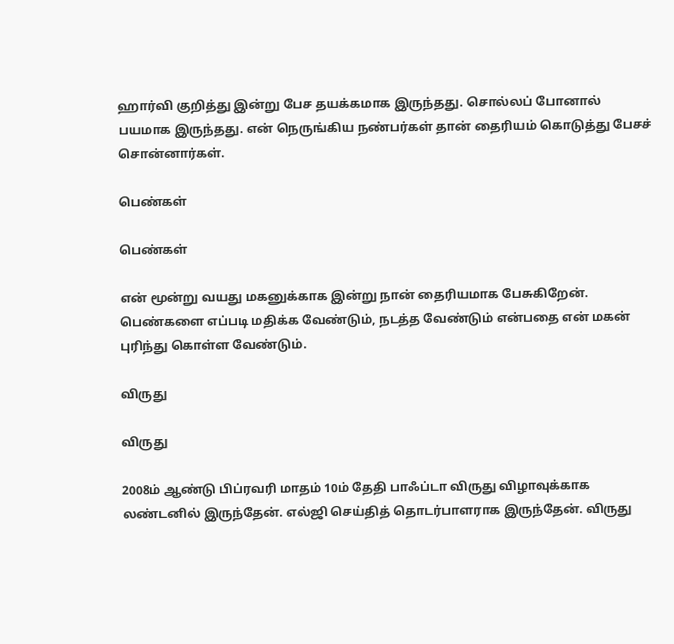ஹார்வி குறித்து இன்று பேச தயக்கமாக இருந்தது. சொல்லப் போனால் பயமாக இருந்தது. என் நெருங்கிய நண்பர்கள் தான் தைரியம் கொடுத்து பேசச் சொன்னார்கள்.

பெண்கள்

பெண்கள்

என் மூன்று வயது மகனுக்காக இன்று நான் தைரியமாக பேசுகிறேன். பெண்களை எப்படி மதிக்க வேண்டும், நடத்த வேண்டும் என்பதை என் மகன் புரிந்து கொள்ள வேண்டும்.

விருது

விருது

2008ம் ஆண்டு பிப்ரவரி மாதம் 10ம் தேதி பாஃப்டா விருது விழாவுக்காக லண்டனில் இருந்தேன். எல்ஜி செய்தித் தொடர்பாளராக இருந்தேன். விருது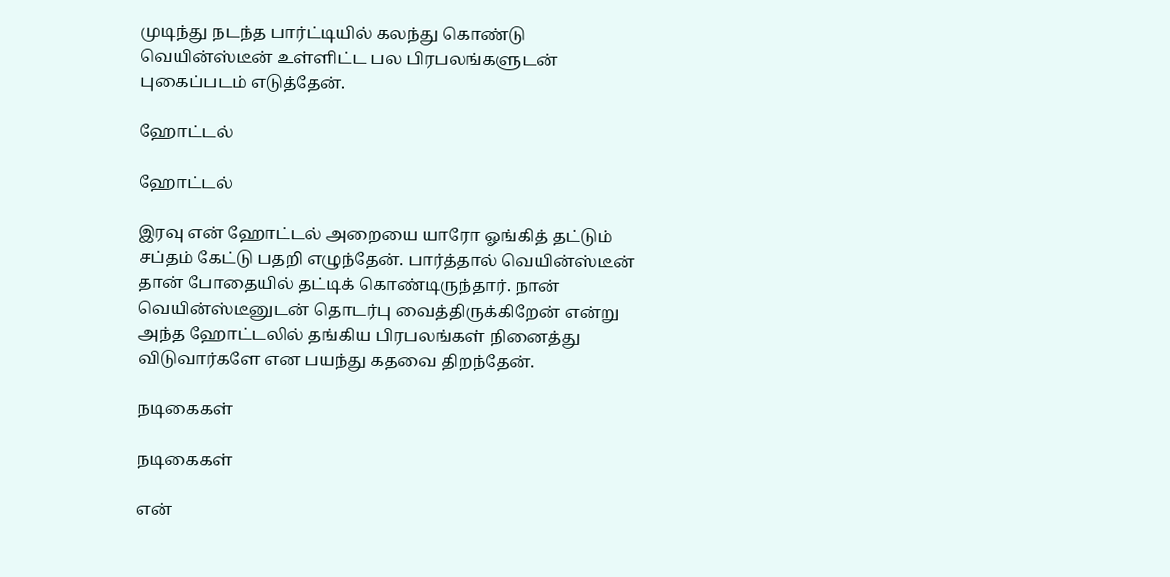முடிந்து நடந்த பார்ட்டியில் கலந்து கொண்டு வெயின்ஸ்டீன் உள்ளிட்ட பல பிரபலங்களுடன் புகைப்படம் எடுத்தேன்.

ஹோட்டல்

ஹோட்டல்

இரவு என் ஹோட்டல் அறையை யாரோ ஓங்கித் தட்டும் சப்தம் கேட்டு பதறி எழுந்தேன். பார்த்தால் வெயின்ஸ்டீன் தான் போதையில் தட்டிக் கொண்டிருந்தார். நான் வெயின்ஸ்டீனுடன் தொடர்பு வைத்திருக்கிறேன் என்று அந்த ஹோட்டலில் தங்கிய பிரபலங்கள் நினைத்து விடுவார்களே என பயந்து கதவை திறந்தேன்.

நடிகைகள்

நடிகைகள்

என்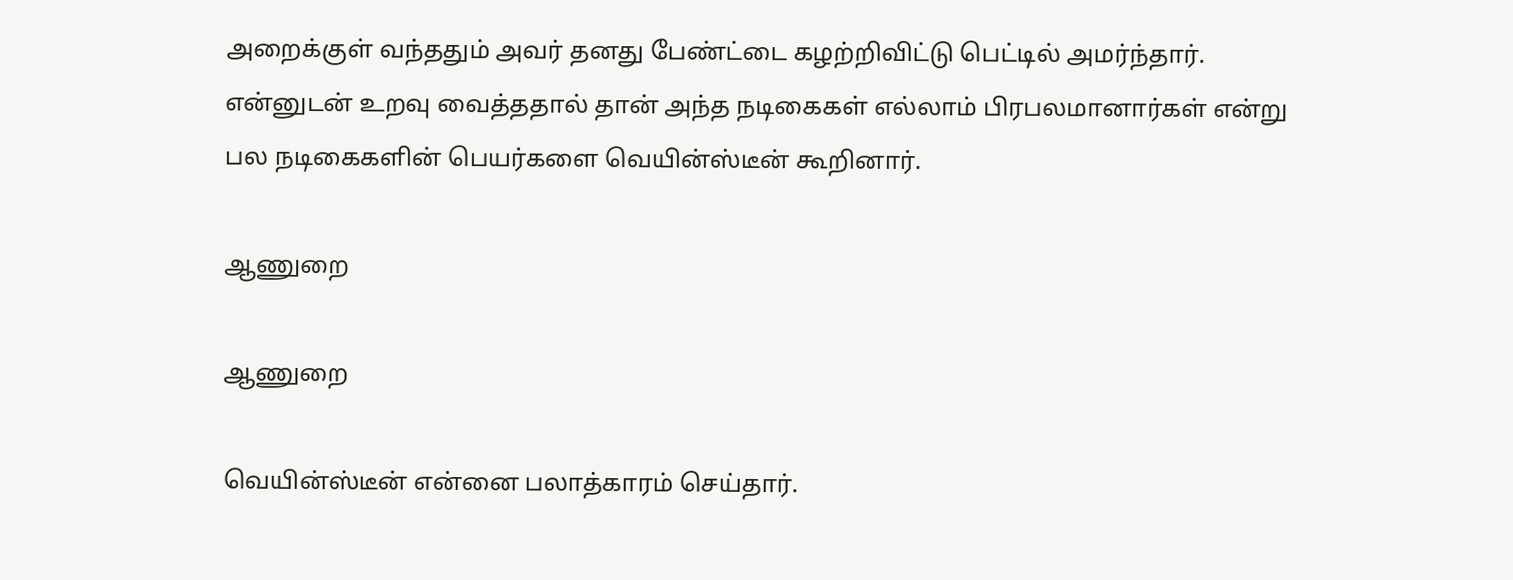அறைக்குள் வந்ததும் அவர் தனது பேண்ட்டை கழற்றிவிட்டு பெட்டில் அமர்ந்தார். என்னுடன் உறவு வைத்ததால் தான் அந்த நடிகைகள் எல்லாம் பிரபலமானார்கள் என்று பல நடிகைகளின் பெயர்களை வெயின்ஸ்டீன் கூறினார்.

ஆணுறை

ஆணுறை

வெயின்ஸ்டீன் என்னை பலாத்காரம் செய்தார்.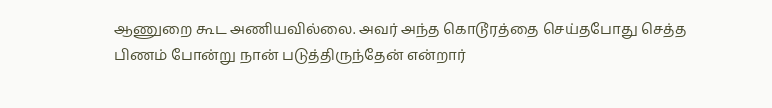ஆணுறை கூட அணியவில்லை. அவர் அந்த கொடூரத்தை செய்தபோது செத்த பிணம் போன்று நான் படுத்திருந்தேன் என்றார்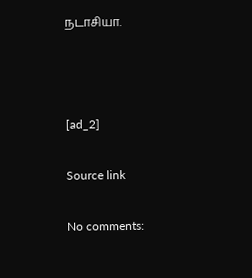நடாசியா.



[ad_2]

Source link

No comments: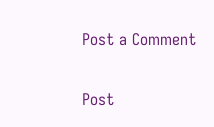Post a Comment

Post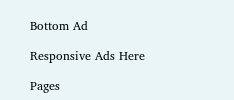Bottom Ad

Responsive Ads Here

Pages